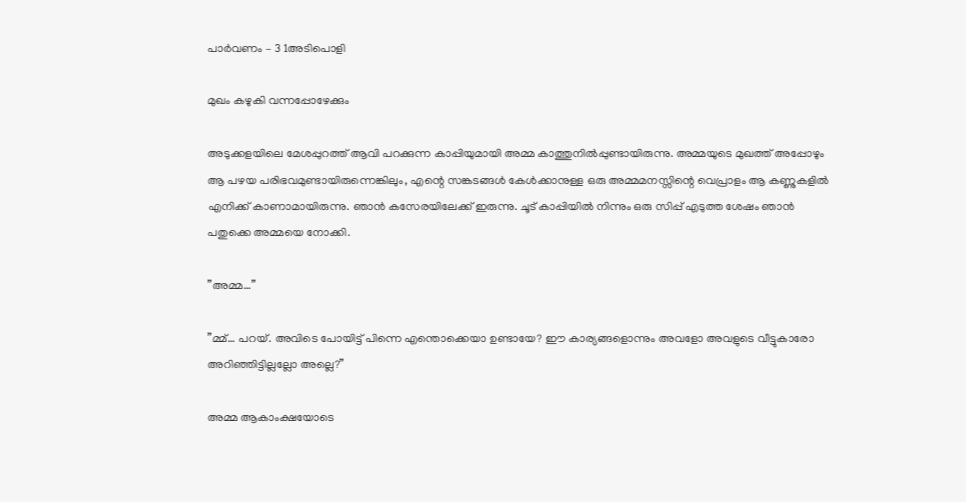പാർവണം – 3 1അടിപൊളി

മുഖം കഴുകി വന്നപ്പോഴേക്കും

അടുക്കളയിലെ മേശപ്പുറത്ത് ആവി പറക്കുന്ന കാപ്പിയുമായി അമ്മ കാത്തുനിൽപ്പുണ്ടായിരുന്നു. അമ്മയുടെ മുഖത്ത് അപ്പോഴും ആ പഴയ പരിഭവമുണ്ടായിരുന്നെങ്കിലും, എന്റെ സങ്കടങ്ങൾ കേൾക്കാനുള്ള ഒരു അമ്മമനസ്സിന്റെ വെപ്രാളം ആ കണ്ണുകളിൽ എനിക്ക് കാണാമായിരുന്നു. ഞാൻ കസേരയിലേക്ക് ഇരുന്നു. ചൂട് കാപ്പിയിൽ നിന്നും ഒരു സിപ്പ് എടുത്ത ശേഷം ഞാൻ പതുക്കെ അമ്മയെ നോക്കി.

”അമ്മ…”

”മ്മ്… പറയ്. അവിടെ പോയിട്ട് പിന്നെ എന്തൊക്കെയാ ഉണ്ടായേ? ഈ കാര്യങ്ങളൊന്നും അവളോ അവളുടെ വീട്ടുകാരോ അറിഞ്ഞിട്ടില്ലല്ലോ അല്ലെ?”

അമ്മ ആകാംക്ഷയോടെ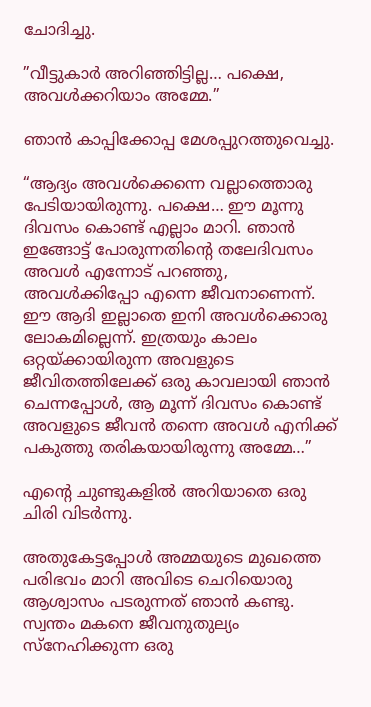ചോദിച്ചു.

”വീട്ടുകാർ അറിഞ്ഞിട്ടില്ല… പക്ഷെ, അവൾക്കറിയാം അമ്മേ.”

ഞാൻ കാപ്പിക്കോപ്പ മേശപ്പുറത്തുവെച്ചു.

“ആദ്യം അവൾക്കെന്നെ വല്ലാത്തൊരു പേടിയായിരുന്നു. പക്ഷെ… ഈ മൂന്നു ദിവസം കൊണ്ട് എല്ലാം മാറി. ഞാൻ ഇങ്ങോട്ട് പോരുന്നതിന്റെ തലേദിവസം അവൾ എന്നോട് പറഞ്ഞു, അവൾക്കിപ്പോ എന്നെ ജീവനാണെന്ന്. ഈ ആദി ഇല്ലാതെ ഇനി അവൾക്കൊരു ലോകമില്ലെന്ന്. ഇത്രയും കാലം ഒറ്റയ്ക്കായിരുന്ന അവളുടെ ജീവിതത്തിലേക്ക് ഒരു കാവലായി ഞാൻ ചെന്നപ്പോൾ, ആ മൂന്ന് ദിവസം കൊണ്ട് അവളുടെ ജീവൻ തന്നെ അവൾ എനിക്ക് പകുത്തു തരികയായിരുന്നു അമ്മേ…”

എന്റെ ചുണ്ടുകളിൽ അറിയാതെ ഒരു ചിരി വിടർന്നു.

അതുകേട്ടപ്പോൾ അമ്മയുടെ മുഖത്തെ പരിഭവം മാറി അവിടെ ചെറിയൊരു ആശ്വാസം പടരുന്നത് ഞാൻ കണ്ടു. സ്വന്തം മകനെ ജീവനുതുല്യം സ്നേഹിക്കുന്ന ഒരു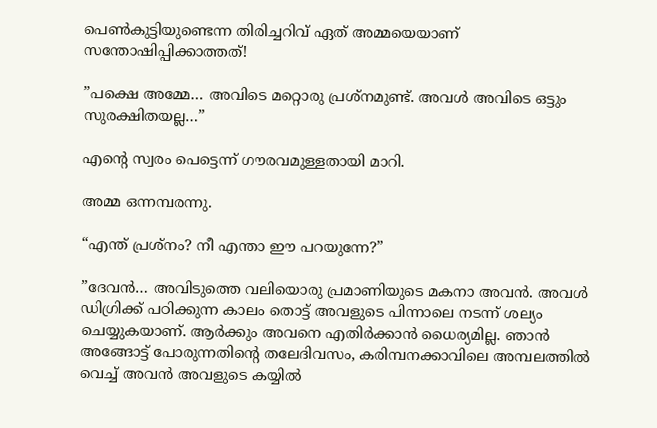പെൺകുട്ടിയുണ്ടെന്ന തിരിച്ചറിവ് ഏത് അമ്മയെയാണ് സന്തോഷിപ്പിക്കാത്തത്!

”പക്ഷെ അമ്മേ… അവിടെ മറ്റൊരു പ്രശ്നമുണ്ട്. അവൾ അവിടെ ഒട്ടും സുരക്ഷിതയല്ല…”

എന്റെ സ്വരം പെട്ടെന്ന് ഗൗരവമുള്ളതായി മാറി.

അമ്മ ഒന്നമ്പരന്നു.

“എന്ത് പ്രശ്നം? നീ എന്താ ഈ പറയുന്നേ?”

”ദേവൻ… അവിടുത്തെ വലിയൊരു പ്രമാണിയുടെ മകനാ അവൻ. അവൾ ഡിഗ്രിക്ക് പഠിക്കുന്ന കാലം തൊട്ട് അവളുടെ പിന്നാലെ നടന്ന് ശല്യം ചെയ്യുകയാണ്. ആർക്കും അവനെ എതിർക്കാൻ ധൈര്യമില്ല. ഞാൻ അങ്ങോട്ട് പോരുന്നതിന്റെ തലേദിവസം, കരിമ്പനക്കാവിലെ അമ്പലത്തിൽ വെച്ച് അവൻ അവളുടെ കയ്യിൽ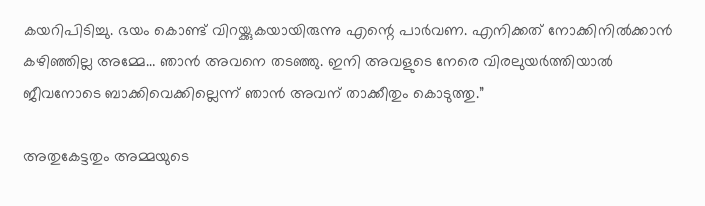കയറിപിടിച്ചു. ഭയം കൊണ്ട് വിറയ്ക്കുകയായിരുന്നു എന്റെ പാർവണ. എനിക്കത് നോക്കിനിൽക്കാൻ കഴിഞ്ഞില്ല അമ്മേ… ഞാൻ അവനെ തടഞ്ഞു. ഇനി അവളുടെ നേരെ വിരലുയർത്തിയാൽ ജീവനോടെ ബാക്കിവെക്കില്ലെന്ന് ഞാൻ അവന് താക്കീതും കൊടുത്തു.”

അതുകേട്ടതും അമ്മയുടെ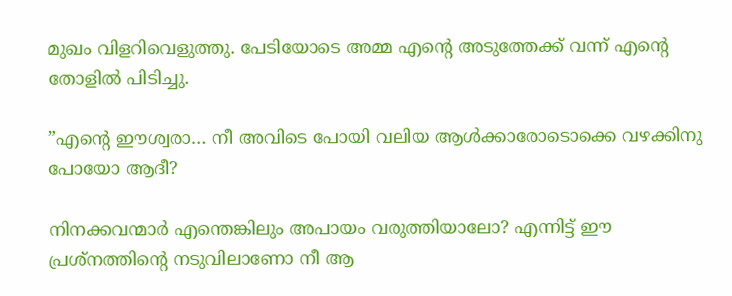മുഖം വിളറിവെളുത്തു. പേടിയോടെ അമ്മ എന്റെ അടുത്തേക്ക് വന്ന് എന്റെ തോളിൽ പിടിച്ചു.

”എന്റെ ഈശ്വരാ… നീ അവിടെ പോയി വലിയ ആൾക്കാരോടൊക്കെ വഴക്കിനു പോയോ ആദീ?

നിനക്കവന്മാർ എന്തെങ്കിലും അപായം വരുത്തിയാലോ? എന്നിട്ട് ഈ പ്രശ്നത്തിന്റെ നടുവിലാണോ നീ ആ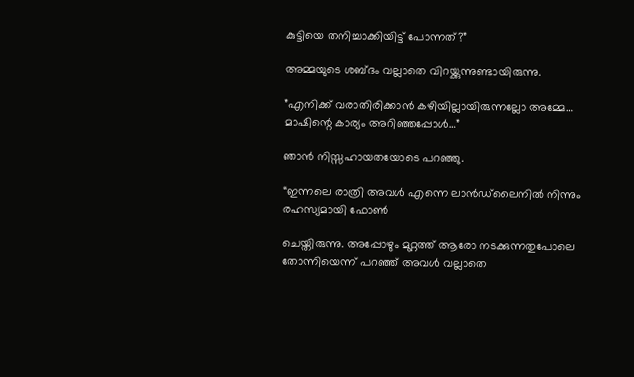കുട്ടിയെ തനിച്ചാക്കിയിട്ട് പോന്നത്?”

അമ്മയുടെ ശബ്ദം വല്ലാതെ വിറയ്ക്കുന്നുണ്ടായിരുന്നു.

”എനിക്ക് വരാതിരിക്കാൻ കഴിയില്ലായിരുന്നല്ലോ അമ്മേ… മാഷിന്റെ കാര്യം അറിഞ്ഞപ്പോൾ…”

ഞാൻ നിസ്സഹായതയോടെ പറഞ്ഞു.

“ഇന്നലെ രാത്രി അവൾ എന്നെ ലാൻഡ്‌ലൈനിൽ നിന്നും രഹസ്യമായി ഫോൺ

ചെയ്തിരുന്നു. അപ്പോഴും മുറ്റത്ത് ആരോ നടക്കുന്നതുപോലെ തോന്നിയെന്ന് പറഞ്ഞ് അവൾ വല്ലാതെ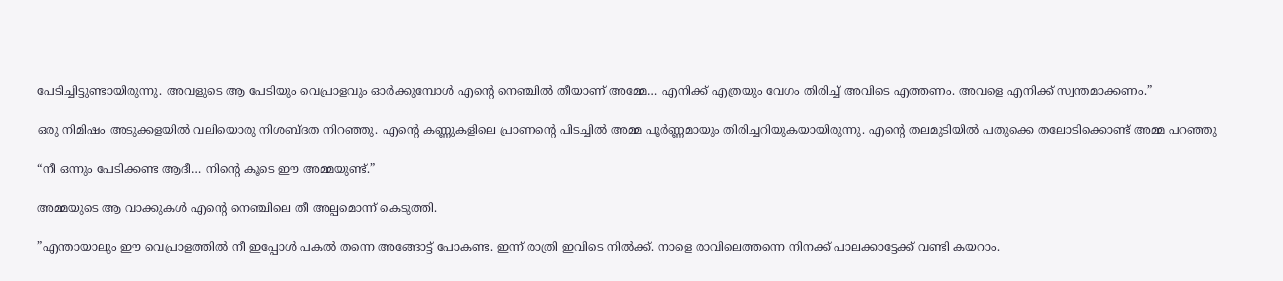പേടിച്ചിട്ടുണ്ടായിരുന്നു. അവളുടെ ആ പേടിയും വെപ്രാളവും ഓർക്കുമ്പോൾ എന്റെ നെഞ്ചിൽ തീയാണ് അമ്മേ… എനിക്ക് എത്രയും വേഗം തിരിച്ച് അവിടെ എത്തണം. അവളെ എനിക്ക് സ്വന്തമാക്കണം.”

ഒരു നിമിഷം അടുക്കളയിൽ വലിയൊരു നിശബ്ദത നിറഞ്ഞു. എന്റെ കണ്ണുകളിലെ പ്രാണന്റെ പിടച്ചിൽ അമ്മ പൂർണ്ണമായും തിരിച്ചറിയുകയായിരുന്നു. എന്റെ തലമുടിയിൽ പതുക്കെ തലോടിക്കൊണ്ട് അമ്മ പറഞ്ഞു

“നീ ഒന്നും പേടിക്കണ്ട ആദീ… നിന്റെ കൂടെ ഈ അമ്മയുണ്ട്.”

അമ്മയുടെ ആ വാക്കുകൾ എന്റെ നെഞ്ചിലെ തീ അല്പമൊന്ന് കെടുത്തി.

”എന്തായാലും ഈ വെപ്രാളത്തിൽ നീ ഇപ്പോൾ പകൽ തന്നെ അങ്ങോട്ട് പോകണ്ട. ഇന്ന് രാത്രി ഇവിടെ നിൽക്ക്. നാളെ രാവിലെത്തന്നെ നിനക്ക് പാലക്കാട്ടേക്ക് വണ്ടി കയറാം.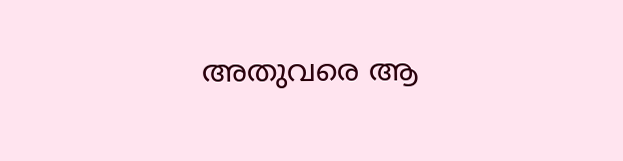അതുവരെ ആ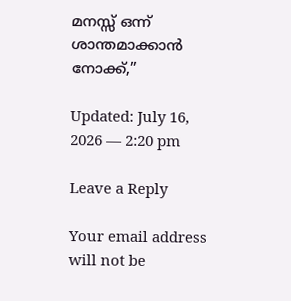മനസ്സ് ഒന്ന് ശാന്തമാക്കാൻ നോക്ക്,”

Updated: July 16, 2026 — 2:20 pm

Leave a Reply

Your email address will not be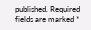published. Required fields are marked *